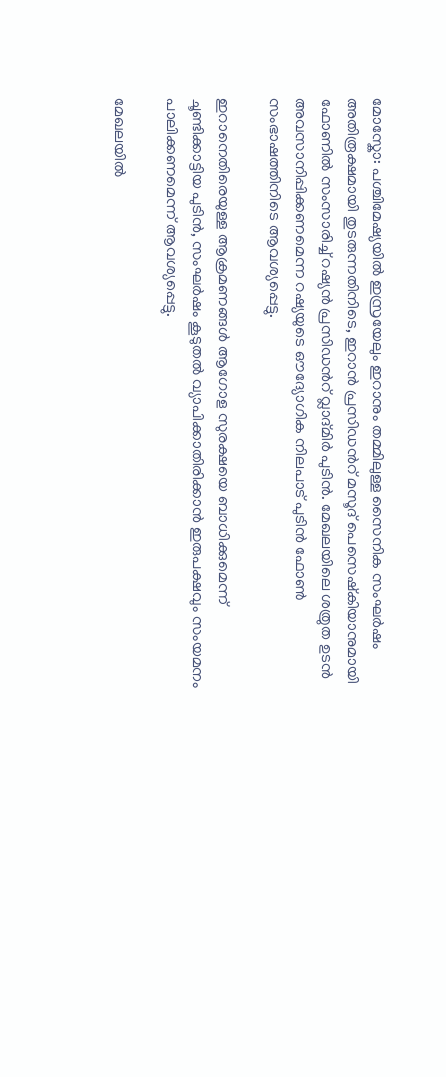മോസ്കോ: പശ്ചിമേഷ്യയിൽ ഇസ്രയേലും ഇറാനും തമ്മിലുള്ള സൈനിക സംഘർഷം അതിരൂക്ഷമായി തുടരുന്നതിനിടെ, ഇറാൻ പ്രസിഡന്‍റ് മസൂദ് പെസെഷ്കിയാനുമായി ഫോണിൽ സംസാരിച്ച് റഷ്യൻ പ്രസിഡന്‍റ് വ്ലാദ്മിർ പുടിൻ. മേഖലയിലെ ശത്രുത ഉടൻ അവസാനിപ്പിക്കണമെന്ന റഷ്യയുടെ ഔദ്യോഗിക നിലപാട് പുടിൻ ഫോൺ സംഭാഷത്തിനിടെ ആവശ്യപ്പെട്ടു.

ഇറാനെതിരെയുള്ള ആക്രമണങ്ങൾ ആഗോള സുരക്ഷയെ ബാധിക്കുമെന്ന് ചൂണ്ടിക്കാട്ടിയ പുടിൻ, സംഘർഷം കൂടുതൽ വ്യാപിക്കാതിരിക്കാൻ ഇരുപക്ഷവും സംയമനം പാലിക്കണമെന്ന് ആവശ്യപ്പെട്ടു.

മേഖലയിൽ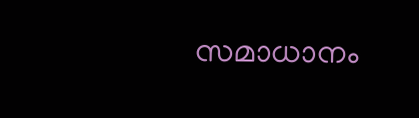സമാധാനം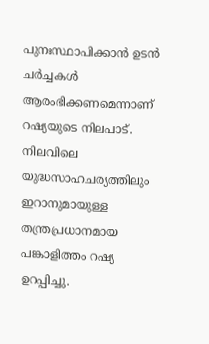പുനഃസ്ഥാപിക്കാൻ ഉടൻ ചർച്ചകൾ ആരംഭിക്കണമെന്നാണ് റഷ്യയുടെ നിലപാട്. നിലവിലെ യുദ്ധസാഹചര്യത്തിലും ഇറാനുമായുള്ള തന്ത്രപ്രധാനമായ പങ്കാളിത്തം റഷ്യ ഉറപ്പിച്ചു.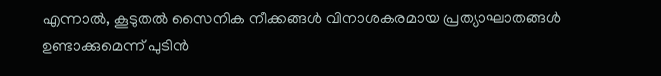എന്നാൽ, കൂടുതൽ സൈനിക നീക്കങ്ങൾ വിനാശകരമായ പ്രത്യാഘാതങ്ങൾ ഉണ്ടാക്കുമെന്ന് പുടിൻ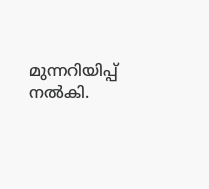മുന്നറിയിപ്പ് നൽകി.